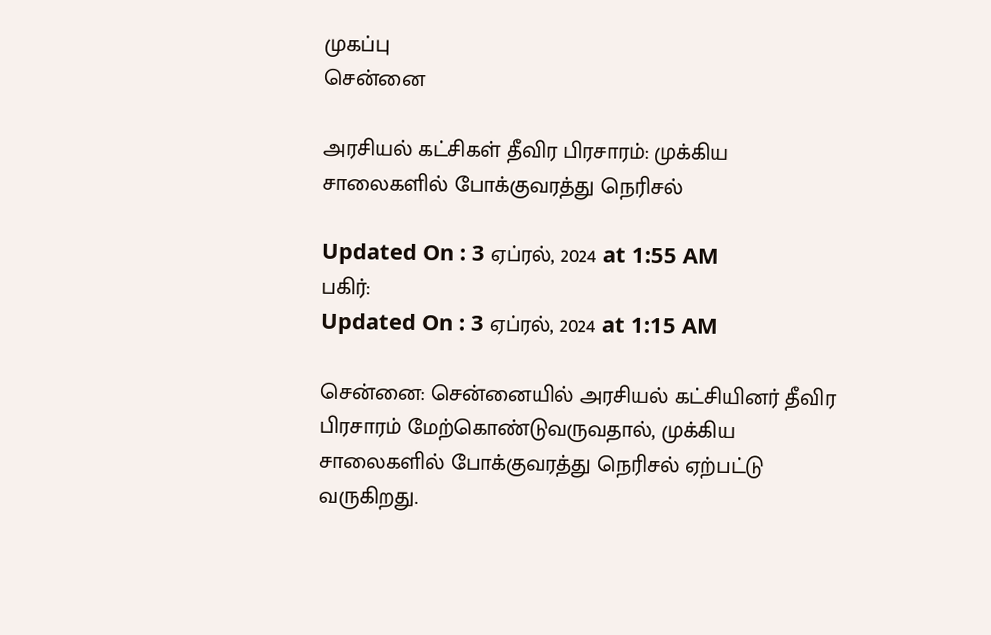முகப்பு
சென்னை

அரசியல் கட்சிகள் தீவிர பிரசாரம்: முக்கிய சாலைகளில் போக்குவரத்து நெரிசல்

Updated On : 3 ஏப்ரல், 2024 at 1:55 AM
பகிர்:
Updated On : 3 ஏப்ரல், 2024 at 1:15 AM

சென்னை: சென்னையில் அரசியல் கட்சியினர் தீவிர பிரசாரம் மேற்கொண்டுவருவதால், முக்கிய சாலைகளில் போக்குவரத்து நெரிசல் ஏற்பட்டு வருகிறது.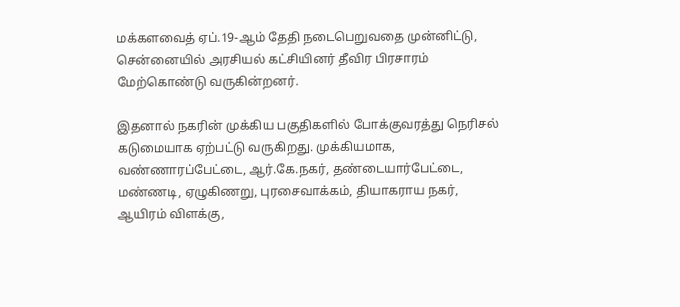மக்களவைத் ஏப்.19-ஆம் தேதி நடைபெறுவதை முன்னிட்டு, சென்னையில் அரசியல் கட்சியினர் தீவிர பிரசாரம் மேற்கொண்டு வருகின்றனர்.

இதனால் நகரின் முக்கிய பகுதிகளில் போக்குவரத்து நெரிசல் கடுமையாக ஏற்பட்டு வருகிறது. முக்கியமாக, வண்ணாரப்பேட்டை, ஆர்.கே.நகர், தண்டையார்பேட்டை, மண்ணடி, ஏழுகிணறு, புரசைவாக்கம், தியாகராய நகர், ஆயிரம் விளக்கு,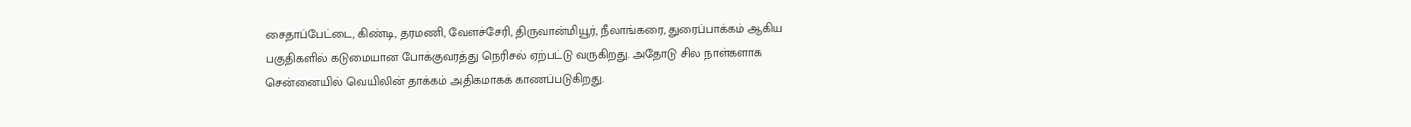சைதாப்பேட்டை, கிண்டி, தரமணி, வேளச்சேரி, திருவான்மியூர், நீலாங்கரை, துரைப்பாக்கம் ஆகிய பகுதிகளில் கடுமையான போக்குவரத்து நெரிசல் ஏற்பட்டு வருகிறது. அதோடு சில நாள்களாக சென்னையில் வெயிலின் தாக்கம் அதிகமாகக் காணப்படுகிறது.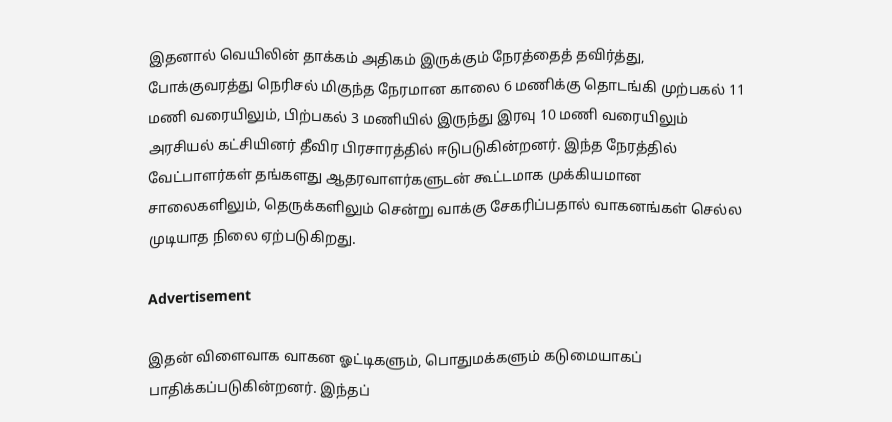இதனால் வெயிலின் தாக்கம் அதிகம் இருக்கும் நேரத்தைத் தவிர்த்து, போக்குவரத்து நெரிசல் மிகுந்த நேரமான காலை 6 மணிக்கு தொடங்கி முற்பகல் 11 மணி வரையிலும், பிற்பகல் 3 மணியில் இருந்து இரவு 10 மணி வரையிலும் அரசியல் கட்சியினர் தீவிர பிரசாரத்தில் ஈடுபடுகின்றனர். இந்த நேரத்தில் வேட்பாளர்கள் தங்களது ஆதரவாளர்களுடன் கூட்டமாக முக்கியமான சாலைகளிலும், தெருக்களிலும் சென்று வாக்கு சேகரிப்பதால் வாகனங்கள் செல்ல முடியாத நிலை ஏற்படுகிறது.

Advertisement

இதன் விளைவாக வாகன ஓட்டிகளும், பொதுமக்களும் கடுமையாகப் பாதிக்கப்படுகின்றனர். இந்தப்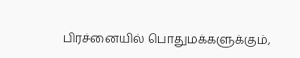பிரச்னையில் பொதுமக்களுக்கும்,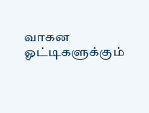வாகன ஓட்டிகளுக்கும்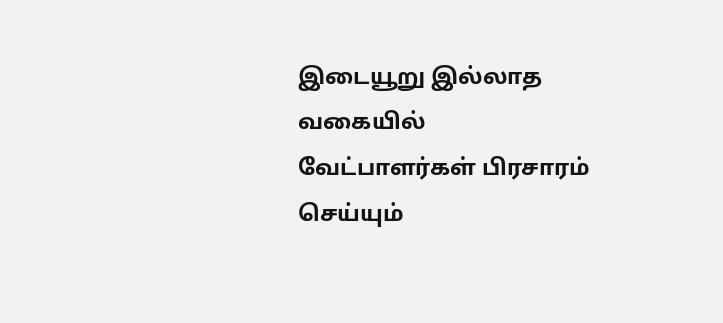இடையூறு இல்லாத வகையில் வேட்பாளர்கள் பிரசாரம் செய்யும்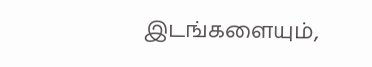இடங்களையும்,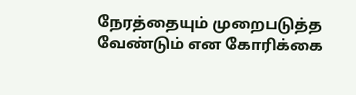நேரத்தையும் முறைபடுத்த வேண்டும் என கோரிக்கை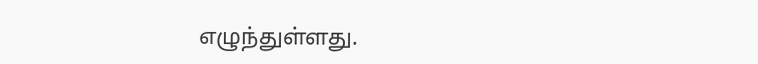எழுந்துள்ளது.